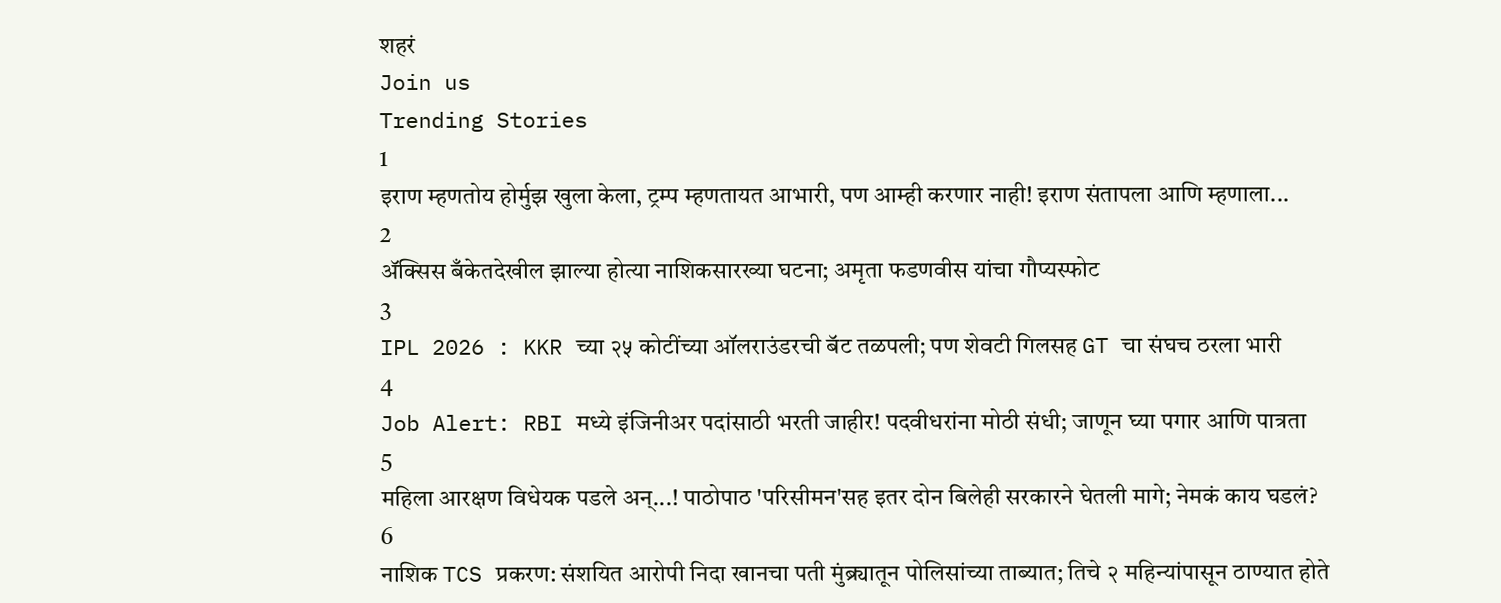शहरं
Join us
Trending Stories
1
इराण म्हणतोय होर्मुझ खुला केला, ट्रम्प म्हणतायत आभारी, पण आम्ही करणार नाही! इराण संतापला आणि म्हणाला...
2
ॲक्सिस बँकेतदेखील झाल्या होत्या नाशिकसारख्या घटना; अमृता फडणवीस यांचा गौप्यस्फोट
3
IPL 2026 : KKR च्या २५ कोटींच्या ऑलराउंडरची बॅट तळपली; पण शेवटी गिलसह GT चा संघच ठरला भारी
4
Job Alert: RBI मध्ये इंजिनीअर पदांसाठी भरती जाहीर! पदवीधरांना मोठी संधी; जाणून घ्या पगार आणि पात्रता
5
महिला आरक्षण विधेयक पडले अन्...! पाठोपाठ 'परिसीमन'सह इतर दोन बिलेही सरकारने घेतली मागे; नेमकं काय घडलं?
6
नाशिक TCS प्रकरण: संशयित आरोपी निदा खानचा पती मुंब्र्यातून पोलिसांच्या ताब्यात; तिचे २ महिन्यांपासून ठाण्यात होते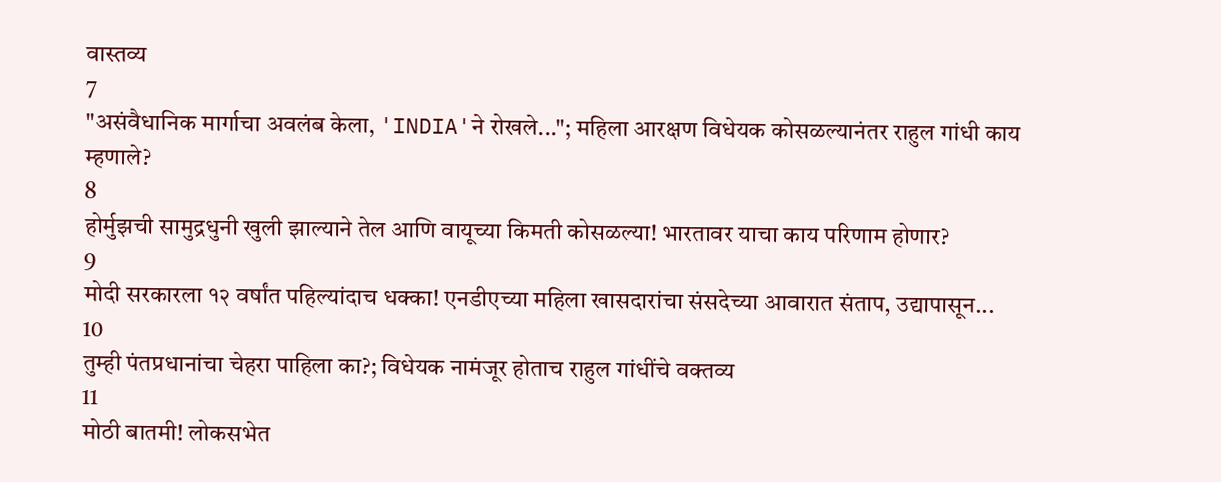वास्तव्य
7
"असंवैधानिक मार्गाचा अवलंब केला, 'INDIA'ने रोखले..."; महिला आरक्षण विधेयक कोसळल्यानंतर राहुल गांधी काय म्हणाले?
8
होर्मुझची सामुद्रधुनी खुली झाल्याने तेल आणि वायूच्या किमती कोसळल्या! भारतावर याचा काय परिणाम होणार?
9
मोदी सरकारला १२ वर्षांत पहिल्यांदाच धक्का! एनडीएच्या महिला खासदारांचा संसदेच्या आवारात संताप, उद्यापासून...
10
तुम्ही पंतप्रधानांचा चेहरा पाहिला का?; विधेयक नामंजूर होताच राहुल गांधींचे वक्तव्य
11
मोठी बातमी! लोकसभेत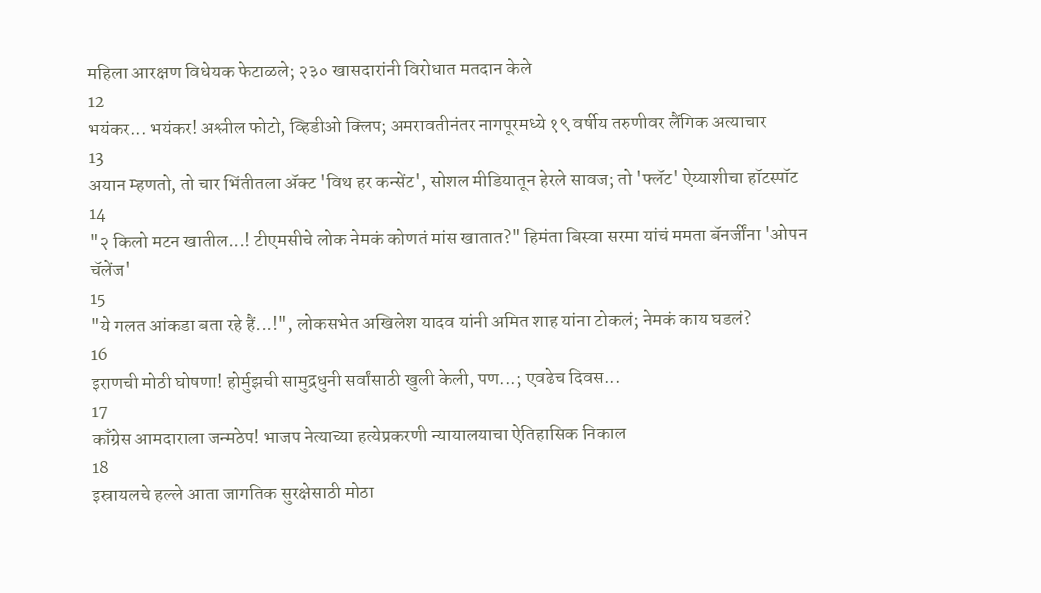महिला आरक्षण विधेयक फेटाळले; २३० खासदारांनी विरोधात मतदान केले
12
भयंकर... भयंकर! अश्लील फोटो, व्हिडीओ क्लिप; अमरावतीनंतर नागपूरमध्ये १९ वर्षीय तरुणीवर लैंगिक अत्याचार
13
अयान म्हणतो, तो चार भिंतीतला अ‍ॅक्ट 'विथ हर कन्सेंट', सोशल मीडियातून हेरले सावज; तो 'फ्लॅट' ऐय्याशीचा हॉटस्पॉट
14
"२ किलो मटन खातील...! टीएमसीचे लोक नेमकं कोणतं मांस खातात?" हिमंता बिस्वा सरमा यांचं ममता बॅनर्जींना 'ओपन चॅलेंज'
15
"ये गलत आंकडा बता रहे हैं...!", लोकसभेत अखिलेश यादव यांनी अमित शाह यांना टोकलं; नेमकं काय घडलं?
16
इराणची मोठी घोषणा! होर्मुझची सामुद्रधुनी सर्वांसाठी खुली केली, पण...; एवढेच दिवस...
17
काँग्रेस आमदाराला जन्मठेप! भाजप नेत्याच्या हत्येप्रकरणी न्यायालयाचा ऐतिहासिक निकाल
18
इस्रायलचे हल्ले आता जागतिक सुरक्षेसाठी मोठा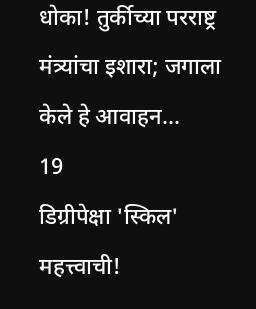धोका! तुर्कीच्या परराष्ट्र मंत्र्यांचा इशारा; जगाला केले हे आवाहन...
19
डिग्रीपेक्षा 'स्किल' महत्त्वाची!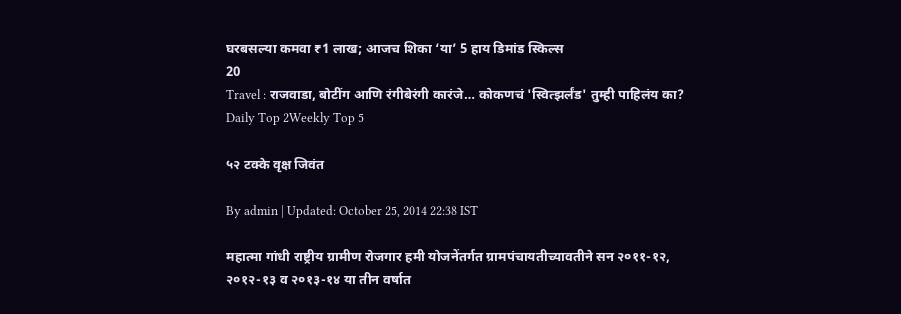घरबसल्या कमवा ₹1 लाख; आजच शिका ‘या’ 5 हाय डिमांड स्किल्स
20
Travel : राजवाडा, बोटींग आणि रंगीबेरंगी कारंजे… कोकणचं 'स्वित्झर्लंड' तुम्ही पाहिलंय का?
Daily Top 2Weekly Top 5

५२ टक्के वृक्ष जिवंत

By admin | Updated: October 25, 2014 22:38 IST

महात्मा गांधी राष्ट्रीय ग्रामीण रोजगार हमी योजनेंतर्गत ग्रामपंचायतीच्यावतीने सन २०११-१२, २०१२-१३ व २०१३-१४ या तीन वर्षात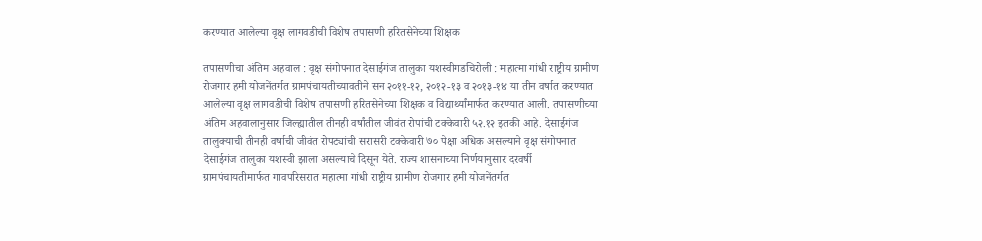करण्यात आलेल्या वृक्ष लागवडीची विशेष तपासणी हरितसेनेच्या शिक्षक

तपासणीचा अंतिम अहवाल : वृक्ष संगोपनात देसाईगंज तालुका यशस्वीगडचिरोली : महात्मा गांधी राष्ट्रीय ग्रामीण रोजगार हमी योजनेंतर्गत ग्रामपंचायतीच्यावतीने सन २०११-१२, २०१२-१३ व २०१३-१४ या तीन वर्षात करण्यात आलेल्या वृक्ष लागवडीची विशेष तपासणी हरितसेनेच्या शिक्षक व विद्यार्थ्यांमार्फत करण्यात आली. तपासणीच्या अंतिम अहवालानुसार जिल्ह्यातील तीनही वर्षांतील जीवंत रोपांची टक्केवारी ५२.१२ इतकी आहे. देसाईगंज तालुक्याची तीनही वर्षाची जीवंत रोपट्यांची सरासरी टक्केवारी ७० पेक्षा अधिक असल्याने वृक्ष संगोपनात देसाईगंज तालुका यशस्वी झाला असल्याचे दिसून येते. राज्य शासनाच्या निर्णयानुसार दरवर्षी ग्रामपंचायतीमार्फत गावपरिसरात महात्मा गांधी राष्ट्रीय ग्रामीण रोजगार हमी योजनेंतर्गत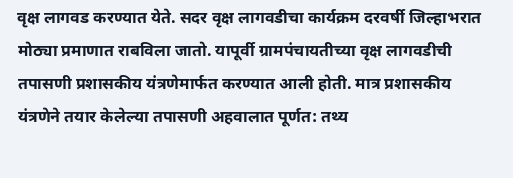वृक्ष लागवड करण्यात येते. सदर वृक्ष लागवडीचा कार्यक्रम दरवर्षी जिल्हाभरात मोठ्या प्रमाणात राबविला जातो. यापूर्वी ग्रामपंचायतीच्या वृक्ष लागवडीची तपासणी प्रशासकीय यंत्रणेमार्फत करण्यात आली होती. मात्र प्रशासकीय यंत्रणेने तयार केलेल्या तपासणी अहवालात पूर्णत: तथ्य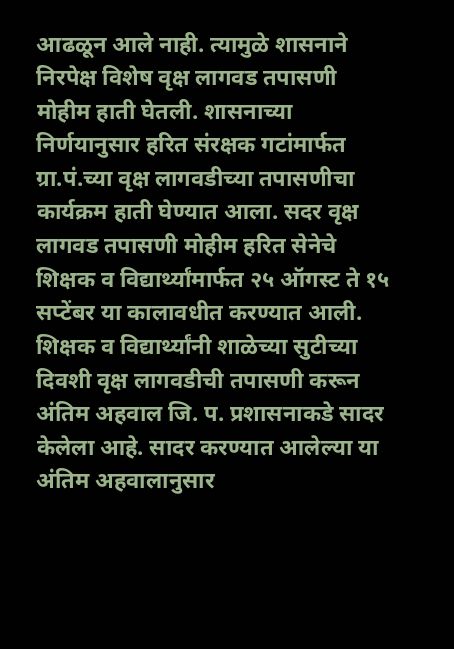आढळून आले नाही. त्यामुळे शासनाने निरपेक्ष विशेष वृक्ष लागवड तपासणी मोहीम हाती घेतली. शासनाच्या निर्णयानुसार हरित संरक्षक गटांमार्फत ग्रा.पं.च्या वृक्ष लागवडीच्या तपासणीचा कार्यक्रम हाती घेण्यात आला. सदर वृक्ष लागवड तपासणी मोहीम हरित सेनेचे शिक्षक व विद्यार्थ्यांमार्फत २५ ऑगस्ट ते १५ सप्टेंबर या कालावधीत करण्यात आली. शिक्षक व विद्यार्थ्यांनी शाळेच्या सुटीच्या दिवशी वृक्ष लागवडीची तपासणी करून अंतिम अहवाल जि. प. प्रशासनाकडे सादर केलेला आहे. सादर करण्यात आलेल्या या अंतिम अहवालानुसार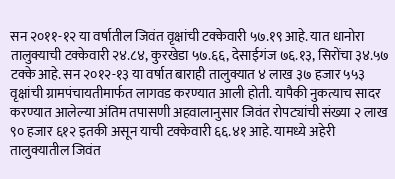सन २०११-१२ या वर्षातील जिवंत वृक्षांची टक्केवारी ५७.१९ आहे. यात धानोरा तालुक्याची टक्केवारी २४.८४, कुरखेडा ५७.६६, देसाईगंज ७६.१३, सिरोंचा ३४.५७ टक्के आहे. सन २०१२-१३ या वर्षात बाराही तालुक्यात ४ लाख ३७ हजार ५५३ वृक्षांची ग्रामपंचायतीमार्फत लागवड करण्यात आली होती. यापैकी नुकत्याच सादर करण्यात आलेल्या अंतिम तपासणी अहवालानुसार जिवंत रोपट्यांची संख्या २ लाख ९० हजार ६१२ इतकी असून याची टक्केवारी ६६.४१ आहे. यामध्ये अहेरी तालुक्यातील जिवंत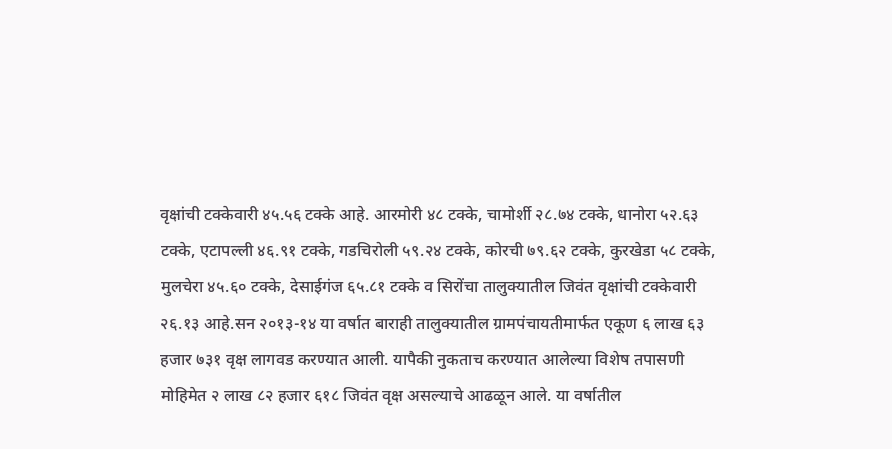वृक्षांची टक्केवारी ४५.५६ टक्के आहे. आरमोरी ४८ टक्के, चामोर्शी २८.७४ टक्के, धानोरा ५२.६३ टक्के, एटापल्ली ४६.९१ टक्के, गडचिरोली ५९.२४ टक्के, कोरची ७९.६२ टक्के, कुरखेडा ५८ टक्के, मुलचेरा ४५.६० टक्के, देसाईगंज ६५.८१ टक्के व सिरोंचा तालुक्यातील जिवंत वृक्षांची टक्केवारी २६.१३ आहे.सन २०१३-१४ या वर्षात बाराही तालुक्यातील ग्रामपंचायतीमार्फत एकूण ६ लाख ६३ हजार ७३१ वृक्ष लागवड करण्यात आली. यापैकी नुकताच करण्यात आलेल्या विशेष तपासणी मोहिमेत २ लाख ८२ हजार ६१८ जिवंत वृक्ष असल्याचे आढळून आले. या वर्षातील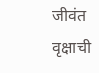जीवंत वृक्षाची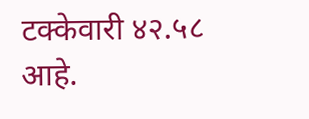टक्केवारी ४२.५८ आहे.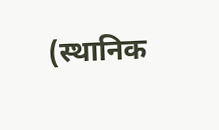(स्थानिक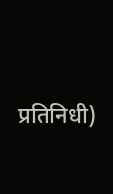प्रतिनिधी)